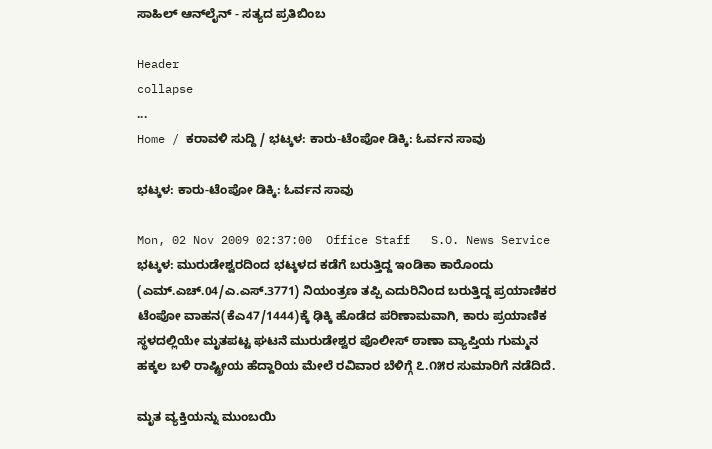ಸಾಹಿಲ್ ಆನ್‌ಲೈನ್ - ಸತ್ಯದ ಪ್ರತಿಬಿಂಬ

Header
collapse
...
Home / ಕರಾವಳಿ ಸುದ್ದಿ / ಭಟ್ಕಳ: ಕಾರು-ಟೆಂಪೋ ಡಿಕ್ಕಿ: ಓರ್ವನ ಸಾವು

ಭಟ್ಕಳ: ಕಾರು-ಟೆಂಪೋ ಡಿಕ್ಕಿ: ಓರ್ವನ ಸಾವು

Mon, 02 Nov 2009 02:37:00  Office Staff   S.O. News Service
ಭಟ್ಕಳ: ಮುರುಡೇಶ್ವರದಿಂದ ಭಟ್ಕಳದ ಕಡೆಗೆ ಬರುತ್ತಿದ್ದ ಇಂಡಿಕಾ ಕಾರೊಂದು (ಎಮ್.ಎಚ್.04/ಎ.ಎಸ್.3771) ನಿಯಂತ್ರಣ ತಪ್ಪಿ ಎದುರಿನಿಂದ ಬರುತ್ತಿದ್ದ ಪ್ರಯಾಣಿಕರ ಟೆಂಪೋ ವಾಹನ(ಕೆ‌ಎ47/1444)ಕ್ಕೆ ಢಿಕ್ಕಿ ಹೊಡೆದ ಪರಿಣಾಮವಾಗಿ, ಕಾರು ಪ್ರಯಾಣಿಕ ಸ್ಥಳದಲ್ಲಿಯೇ ಮೃತಪಟ್ಟ ಘಟನೆ ಮುರುಡೇಶ್ವರ ಪೊಲೀಸ್ ಠಾಣಾ ವ್ಯಾಪ್ತಿಯ ಗುಮ್ಮನ ಹಕ್ಕಲ ಬಳಿ ರಾಷ್ಟ್ರೀಯ ಹೆದ್ದಾರಿಯ ಮೇಲೆ ರವಿವಾರ ಬೆಳಿಗ್ಗೆ ೭.೧೫ರ ಸುಮಾರಿಗೆ ನಡೆದಿದೆ.

ಮೃತ ವ್ಯಕ್ತಿಯನ್ನು ಮುಂಬಯಿ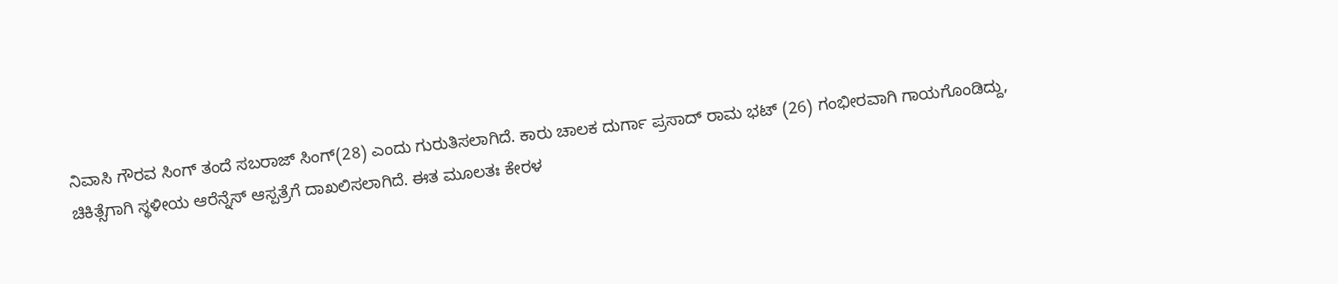ನಿವಾಸಿ ಗೌರವ ಸಿಂಗ್ ತಂದೆ ಸಬರಾಜ್ ಸಿಂಗ್(28) ಎಂದು ಗುರುತಿಸಲಾಗಿದೆ. ಕಾರು ಚಾಲಕ ದುರ್ಗಾ ಪ್ರಸಾದ್ ರಾಮ ಭಟ್ (26) ಗಂಭೀರವಾಗಿ ಗಾಯಗೊಂಡಿದ್ದು, ಚಿಕಿತ್ಸೆಗಾಗಿ ಸ್ಥಳೀಯ ಆರೆನ್ನೆಸ್ ಆಸ್ಪತ್ರೆಗೆ ದಾಖಲಿಸಲಾಗಿದೆ. ಈತ ಮೂಲತಃ ಕೇರಳ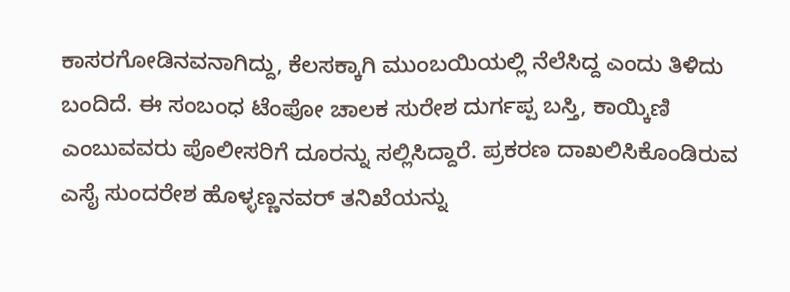ಕಾಸರಗೋಡಿನವನಾಗಿದ್ದು, ಕೆಲಸಕ್ಕಾಗಿ ಮುಂಬಯಿಯಲ್ಲಿ ನೆಲೆಸಿದ್ದ ಎಂದು ತಿಳಿದು ಬಂದಿದೆ. ಈ ಸಂಬಂಧ ಟೆಂಪೋ ಚಾಲಕ ಸುರೇಶ ದುರ್ಗಪ್ಪ ಬಸ್ತಿ, ಕಾಯ್ಕಿಣಿ ಎಂಬುವವರು ಪೊಲೀಸರಿಗೆ ದೂರನ್ನು ಸಲ್ಲಿಸಿದ್ದಾರೆ. ಪ್ರಕರಣ ದಾಖಲಿಸಿಕೊಂಡಿರುವ ಎಸೈ ಸುಂದರೇಶ ಹೊಳ್ಳಣ್ಣನವರ್ ತನಿಖೆಯನ್ನು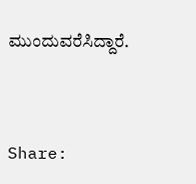ಮುಂದುವರೆಸಿದ್ದಾರೆ.


Share: